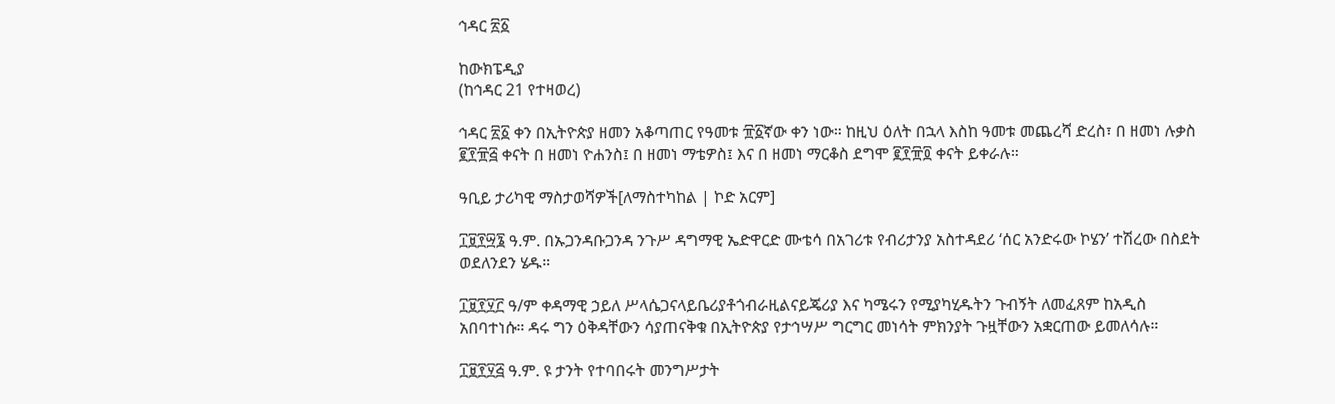ኅዳር ፳፩

ከውክፔዲያ
(ከኅዳር 21 የተዛወረ)

ኅዳር ፳፩ ቀን በኢትዮጵያ ዘመን አቆጣጠር የዓመቱ ፹፩ኛው ቀን ነው። ከዚህ ዕለት በኋላ እስከ ዓመቱ መጨረሻ ድረስ፣ በ ዘመነ ሉቃስ ፪፻፹፭ ቀናት በ ዘመነ ዮሐንስ፤ በ ዘመነ ማቴዎስ፤ እና በ ዘመነ ማርቆስ ደግሞ ፪፻፹፬ ቀናት ይቀራሉ።

ዓቢይ ታሪካዊ ማስታወሻዎች[ለማስተካከል | ኮድ አርም]

፲፱፻፵፮ ዓ.ም. በኡጋንዳቡጋንዳ ንጉሥ ዳግማዊ ኤድዋርድ ሙቴሳ በአገሪቱ የብሪታንያ አስተዳደሪ ‘ሰር አንድሩው ኮሄን’ ተሽረው በስደት ወደለንደን ሄዱ።

፲፱፻፶፫ ዓ/ም ቀዳማዊ ኃይለ ሥላሴጋናላይቤሪያቶጎብራዚልናይጄሪያ እና ካሜሩን የሚያካሂዱትን ጉብኝት ለመፈጸም ከአዲስ አበባተነሱ። ዳሩ ግን ዕቅዳቸውን ሳያጠናቅቁ በኢትዮጵያ የታኅሣሥ ግርግር መነሳት ምክንያት ጉዟቸውን አቋርጠው ይመለሳሉ።

፲፱፻፶፭ ዓ.ም. ዩ ታንት የተባበሩት መንግሥታት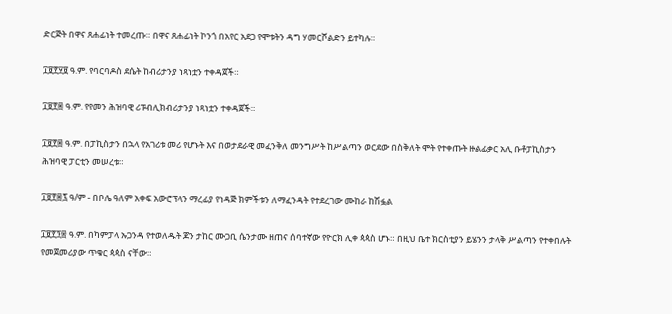ድርጅት በዋና ጸሐፊነት ተመረጡ። በዋና ጸሐፊነት ኮንጎ በአየር አደጋ የሞቱትን ዳግ ሃመርሾልድን ይተካሉ።

፲፱፻፶፱ ዓ.ም. የባርባዶስ ደሴት ከብሪታንያ ነጻነቷን ተቀዳጀች።

፲፱፻፷ ዓ.ም. የየመን ሕዝባዊ ሪፑብሊክብሪታንያ ነጻነቷን ተቀዳጀች።

፲፱፻፷ ዓ.ም. በፓኪስታን በኋላ የአገሪቱ መሪ የሆኑት እና በወታደራዊ መፈንቅለ መንግሥት ከሥልጣን ወርደው በስቅለት ሞት የተቀጡት ዙልፊቃር አሊ ቡቶፓኪስታን ሕዝባዊ ፓርቲን መሠረቱ።

፲፱፻፷፯ ዓ/ም - በቦሌ ዓለም አቀፍ አውሮፕላን ማረፊያ የነዳጅ ክምችቱን ለማፈንዳት የተደረገው ሙከራ ከሽፏል

፲፱፻፺፰ ዓ.ም. በካምፓላ ኡጋንዳ የተወለዱት ጆን ታከር ሙጋቢ ሴንታሙ ዘጠና ሰባተኛው የዮርክ ሊቀ ጳጳስ ሆኑ። በዚህ ቤተ ክርስቲያን ይሄንን ታላቅ ሥልጣን የተቀበሉት የመጀመሪያው ጥቁር ጳጳስ ናቸው።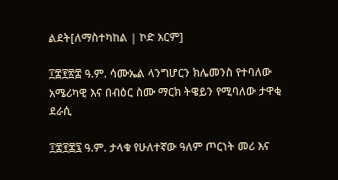ልደት[ለማስተካከል | ኮድ አርም]

፲፰፻፳፰ ዓ.ም. ሳሙኤል ላንግሆርን ክሌመንስ የተባለው አሜሪካዊ እና በብዕር ስሙ ማርክ ትዌይን የሚባለው ታዋቂ ደራሲ

፲፰፻፷፯ ዓ.ም. ታላቁ የሁለተኛው ዓለም ጦርነት መሪ እና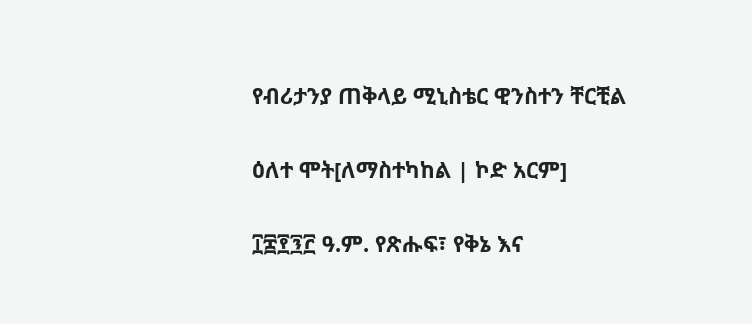የብሪታንያ ጠቅላይ ሚኒስቴር ዊንስተን ቸርቺል

ዕለተ ሞት[ለማስተካከል | ኮድ አርም]

፲፰፻፺፫ ዓ.ም. የጽሑፍ፣ የቅኔ እና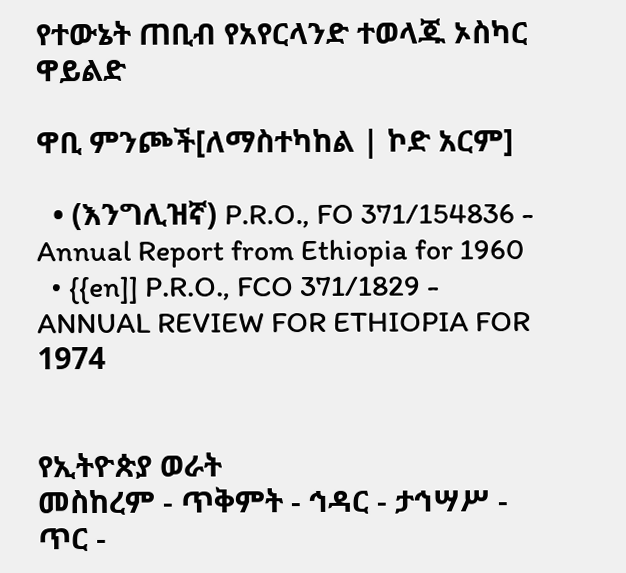የተውኔት ጠቢብ የአየርላንድ ተወላጁ ኦስካር ዋይልድ

ዋቢ ምንጮች[ለማስተካከል | ኮድ አርም]

  • (እንግሊዝኛ) P.R.O., FO 371/154836 - Annual Report from Ethiopia for 1960
  • {{en]] P.R.O., FCO 371/1829 - ANNUAL REVIEW FOR ETHIOPIA FOR 1974


የኢትዮጵያ ወራት
መስከረም - ጥቅምት - ኅዳር - ታኅሣሥ - ጥር -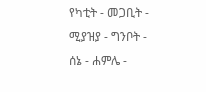የካቲት - መጋቢት - ሚያዝያ - ግንቦት - ሰኔ - ሐምሌ -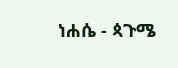ነሐሴ - ጳጉሜ